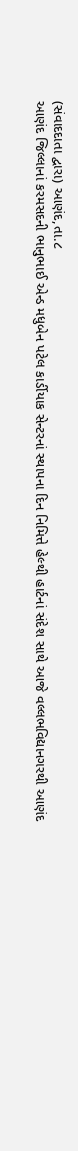(સંવાદદાતા દ્વારા) આણંદ,તા.૮
આણંદ જિલ્લાનાં કરમસદની ભાનુભાઈ એન્ડ મધુબેન પટેલ કાર્ડીયાક સેન્ટરનાં સ્થાપના દિન નિમિત્તે હેલ્થી હાર્ટનાં સંદેશ સાથે આજે વલ્લભવિદ્યાનગરથી આણંદ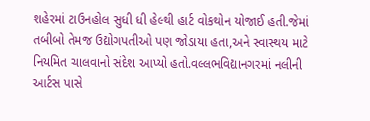શહેરમાં ટાઉનહોલ સુધી ધી હેલ્થી હાર્ટ વોકથોન યોજાઈ હતી.જેમાં તબીબો તેમજ ઉદ્યોગપતીઓ પણ જોડાયા હતા,અને સ્વાસ્થય માટે નિયમિત ચાલવાનો સંદેશ આપ્યો હતો.વલ્લભવિદ્યાનગરમાં નલીની આર્ટસ પાસે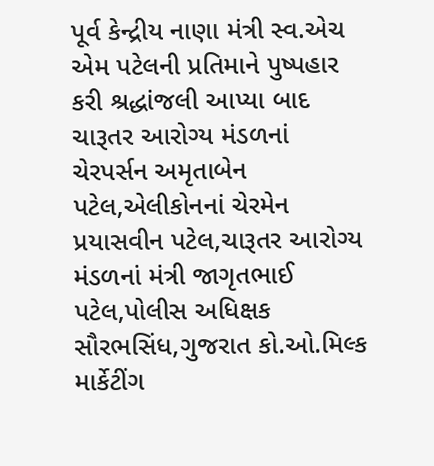પૂર્વ કેન્દ્રીય નાણા મંત્રી સ્વ.એચ એમ પટેલની પ્રતિમાને પુષ્પહાર કરી શ્રદ્ધાંજલી આપ્યા બાદ ચારૂતર આરોગ્ય મંડળનાં ચેરપર્સન અમૃતાબેન પટેલ,એલીકોનનાં ચેરમેન પ્રયાસવીન પટેલ,ચારૂતર આરોગ્ય મંડળનાં મંત્રી જાગૃતભાઈ પટેલ,પોલીસ અધિક્ષક સૌરભસિંધ,ગુજરાત કો.ઓ.મિલ્ક માર્કેટીંગ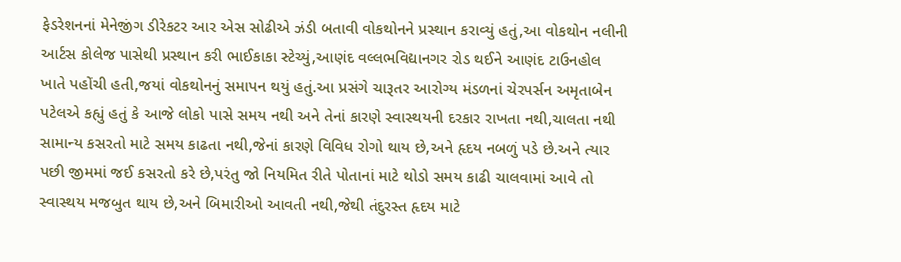ફેડરેશનનાં મેનેજીંગ ડીરેકટર આર એસ સોઢીએ ઝંડી બતાવી વોકથોનને પ્રસ્થાન કરાવ્યું હતું,આ વોકથોન નલીની આર્ટસ કોલેજ પાસેથી પ્રસ્થાન કરી ભાઈકાકા સ્ટેચ્યું,આણંદ વલ્લભવિદ્યાનગર રોડ થઈને આણંદ ટાઉનહોલ ખાતે પહોંચી હતી,જયાં વોકથોનનું સમાપન થયું હતું.આ પ્રસંગે ચારૂતર આરોગ્ય મંડળનાં ચેરપર્સન અમૃતાબેન પટેલએ કહ્યું હતું કે આજે લોકો પાસે સમય નથી અને તેનાં કારણે સ્વાસ્થયની દરકાર રાખતા નથી,ચાલતા નથી સામાન્ય કસરતો માટે સમય કાઢતા નથી,જેનાં કારણે વિવિધ રોગો થાય છે,અને હૃદય નબળું પડે છે.અને ત્યાર પછી જીમમાં જઈ કસરતો કરે છે,પરંતુ જો નિયમિત રીતે પોતાનાં માટે થોડો સમય કાઢી ચાલવામાં આવે તો સ્વાસ્થય મજબુત થાય છે,અને બિમારીઓ આવતી નથી,જેથી તંદુરસ્ત હૃદય માટે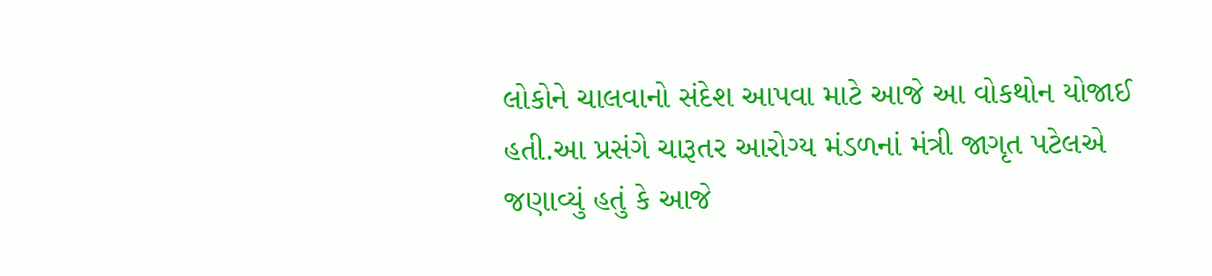લોકોને ચાલવાનો સંદેશ આપવા માટે આજે આ વોકથોન યોજાઈ હતી.આ પ્રસંગે ચારૂતર આરોગ્ય મંડળનાં મંત્રી જાગૃત પટેલએ જણાવ્યું હતું કે આજે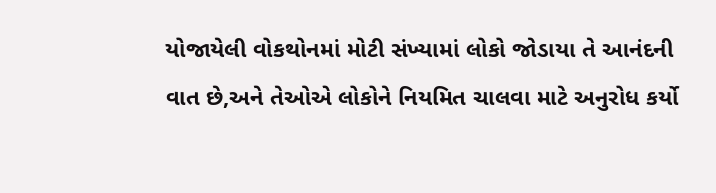યોજાયેલી વોકથોનમાં મોટી સંખ્યામાં લોકો જોડાયા તે આનંદની વાત છે,અને તેઓએ લોકોને નિયમિત ચાલવા માટે અનુરોધ કર્યો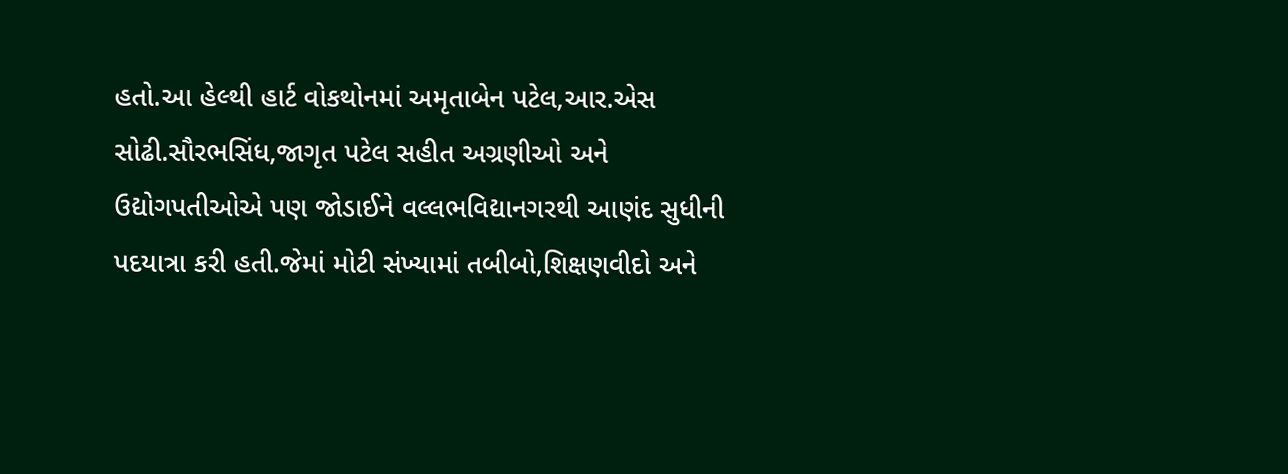હતો.આ હેલ્થી હાર્ટ વોકથોનમાં અમૃતાબેન પટેલ,આર.એસ સોઢી.સૌરભસિંધ,જાગૃત પટેલ સહીત અગ્રણીઓ અને ઉદ્યોગપતીઓએ પણ જોડાઈને વલ્લભવિદ્યાનગરથી આણંદ સુધીની પદયાત્રા કરી હતી.જેમાં મોટી સંખ્યામાં તબીબો,શિક્ષણવીદો અને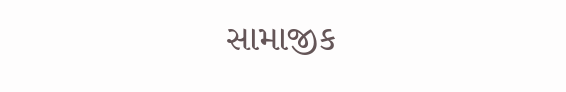સામાજીક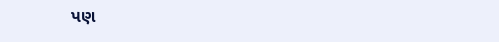પણ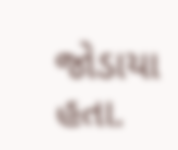જોડાયા હતા.